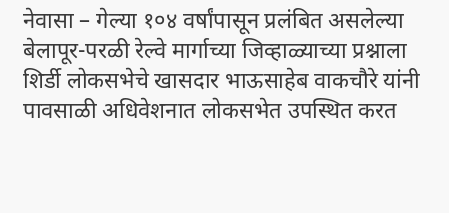नेवासा – गेल्या १०४ वर्षांपासून प्रलंबित असलेल्या बेलापूर-परळी रेल्वे मार्गाच्या जिव्हाळ्याच्या प्रश्नाला शिर्डी लोकसभेचे खासदार भाऊसाहेब वाकचौरे यांनी पावसाळी अधिवेशनात लोकसभेत उपस्थित करत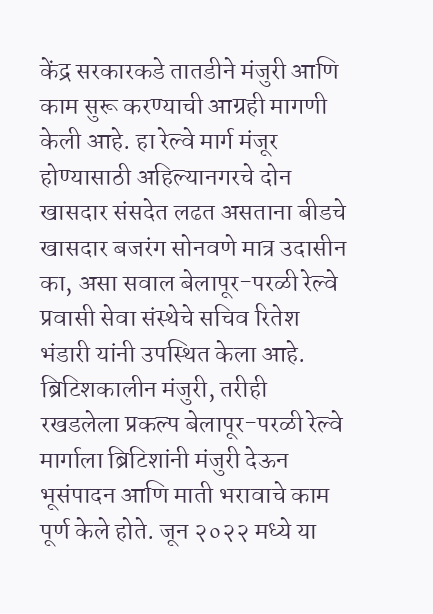केंद्र सरकारकडे तातडीने मंजुरी आणि काम सुरू करण्याची आग्रही मागणी केली आहे. हा रेल्वे मार्ग मंजूर होण्यासाठी अहिल्यानगरचे दोन खासदार संसदेत लढत असताना बीडचे खासदार बजरंग सोनवणे मात्र उदासीन का, असा सवाल बेलापूर-परळी रेल्वे प्रवासी सेवा संस्थेचे सचिव रितेश भंडारी यांनी उपस्थित केला आहे. ब्रिटिशकालीन मंजुरी, तरीही रखडलेला प्रकल्प बेलापूर-परळी रेल्वे मार्गाला ब्रिटिशांनी मंजुरी देऊन भूसंपादन आणि माती भरावाचे काम पूर्ण केले होते. जून २०२२ मध्ये या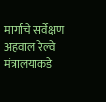मार्गाचे सर्वेक्षण अहवाल रेल्वे मंत्रालयाकडे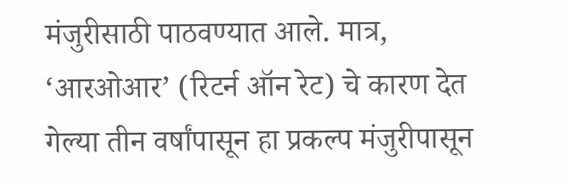मंजुरीसाठी पाठवण्यात आले. मात्र, ‘आरओआर’ (रिटर्न ऑन रेट) चे कारण देत गेल्या तीन वर्षांपासून हा प्रकल्प मंजुरीपासून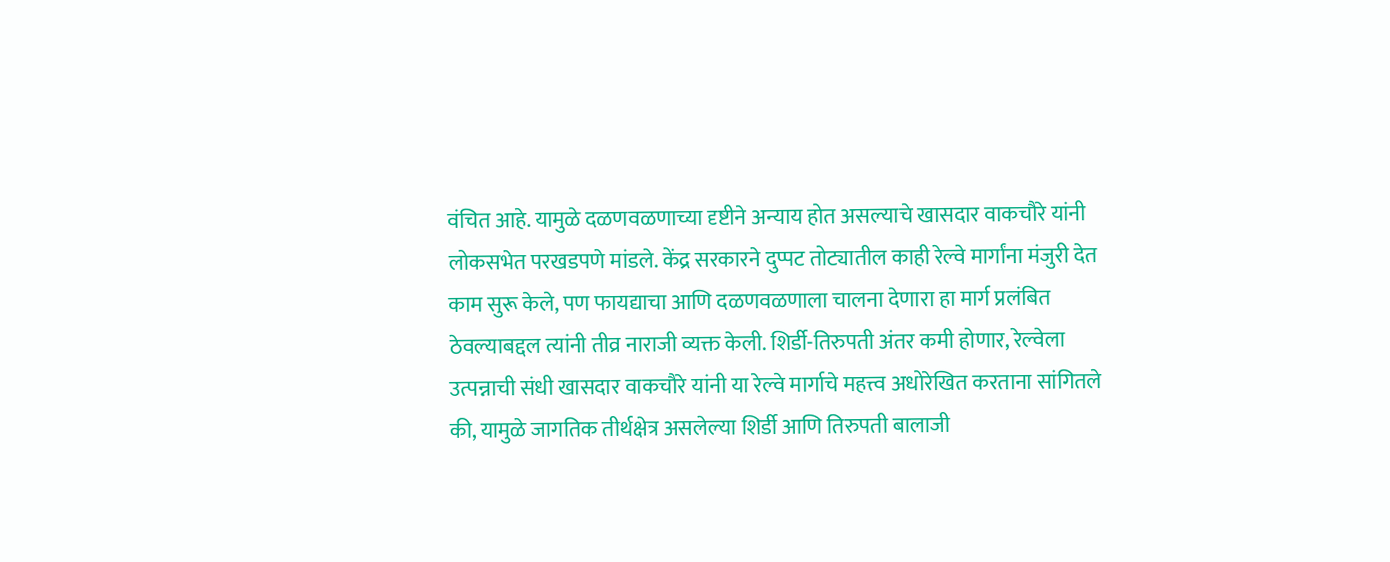वंचित आहे. यामुळे दळणवळणाच्या दृष्टीने अन्याय होत असल्याचे खासदार वाकचौरे यांनी लोकसभेत परखडपणे मांडले. केंद्र सरकारने दुप्पट तोट्यातील काही रेल्वे मार्गांना मंजुरी देत काम सुरू केले, पण फायद्याचा आणि दळणवळणाला चालना देणारा हा मार्ग प्रलंबित ठेवल्याबद्दल त्यांनी तीव्र नाराजी व्यक्त केली. शिर्डी-तिरुपती अंतर कमी होणार, रेल्वेला उत्पन्नाची संधी खासदार वाकचौरे यांनी या रेल्वे मार्गाचे महत्त्व अधोरेखित करताना सांगितले की, यामुळे जागतिक तीर्थक्षेत्र असलेल्या शिर्डी आणि तिरुपती बालाजी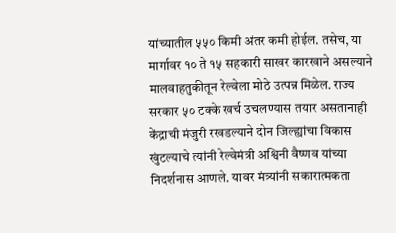यांच्यातील ५५० किमी अंतर कमी होईल. तसेच, या मार्गावर १० ते १५ सहकारी साखर कारखाने असल्याने मालवाहतुकीतून रेल्वेला मोठे उत्पन्न मिळेल. राज्य सरकार ५० टक्के खर्च उचलण्यास तयार असतानाही केंद्राची मंजुरी रखडल्याने दोन जिल्ह्यांचा विकास खुंटल्याचे त्यांनी रेल्वेमंत्री अश्विनी वैष्णव यांच्या निदर्शनास आणले. यावर मंत्र्यांनी सकारात्मकता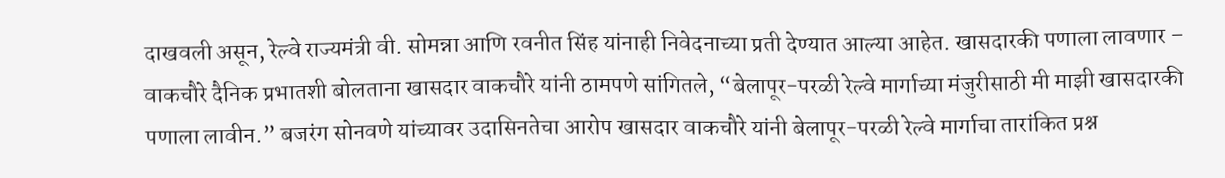दाखवली असून, रेल्वे राज्यमंत्री वी. सोमन्ना आणि रवनीत सिंह यांनाही निवेदनाच्या प्रती देण्यात आल्या आहेत. खासदारकी पणाला लावणार – वाकचौरे दैनिक प्रभातशी बोलताना खासदार वाकचौरे यांनी ठामपणे सांगितले, “बेलापूर-परळी रेल्वे मार्गाच्या मंजुरीसाठी मी माझी खासदारकी पणाला लावीन.” बजरंग सोनवणे यांच्यावर उदासिनतेचा आरोप खासदार वाकचौरे यांनी बेलापूर-परळी रेल्वे मार्गाचा तारांकित प्रश्न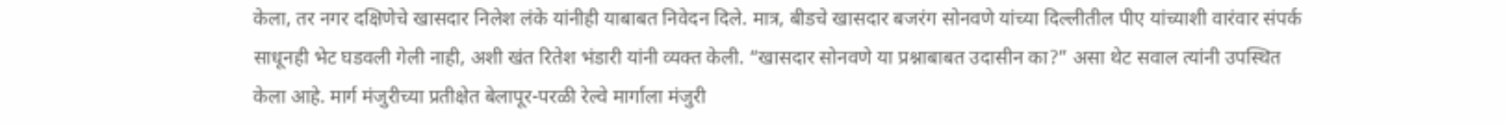केला, तर नगर दक्षिणेचे खासदार निलेश लंके यांनीही याबाबत निवेदन दिले. मात्र, बीडचे खासदार बजरंग सोनवणे यांच्या दिल्लीतील पीए यांच्याशी वारंवार संपर्क साधूनही भेट घडवली गेली नाही, अशी खंत रितेश भंडारी यांनी व्यक्त केली. “खासदार सोनवणे या प्रश्नाबाबत उदासीन का?” असा थेट सवाल त्यांनी उपस्थित केला आहे. मार्ग मंजुरीच्या प्रतीक्षेत बेलापूर-परळी रेल्वे मार्गाला मंजुरी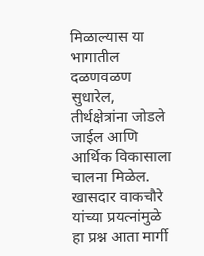मिळाल्यास या भागातील दळणवळण सुधारेल, तीर्थक्षेत्रांना जोडले जाईल आणि आर्थिक विकासाला चालना मिळेल. खासदार वाकचौरे यांच्या प्रयत्नांमुळे हा प्रश्न आता मार्गी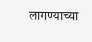लागण्याच्या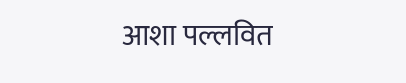आशा पल्लवित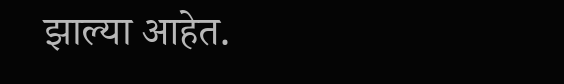झाल्या आहेत.